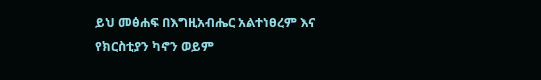ይህ መፅሐፍ በእግዚአብሔር አልተነፀረም እና የክርስቲያን ካኖን ወይም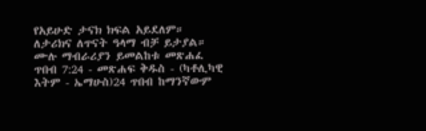የአይሁድ ታናክ ክፍል አይደለም። ለታሪክና ለጥናት ዓላማ ብቻ ይታያል። ሙሉ ማብራሪያን ይመልከቱ መጽሐፈ ጥበብ 7:24 - መጽሐፍ ቅዱስ - (ካቶሊካዊ እትም - ኤማሁስ)24 ጥበብ ከማንኛውም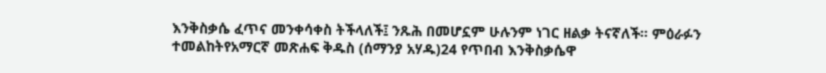እንቅስቃሴ ፈጥና መንቀሳቀስ ትችላለች፤ ንጹሕ በመሆኗም ሁሉንም ነገር ዘልቃ ትናኛለች። ምዕራፉን ተመልከትየአማርኛ መጽሐፍ ቅዱስ (ሰማንያ አሃዱ)24 የጥበብ እንቅስቃሴዋ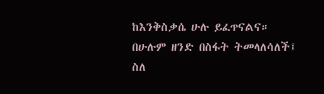ከእንቅስቃሴ ሁሉ ይፈጥናልና። በሁሉም ዘንድ በስፋት ትመላለሳለች፤ ስለ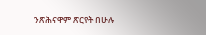ንጽሕናዋም ጽርየት በሁሉ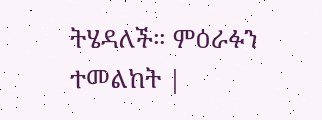ትሄዳለች። ምዕራፉን ተመልከት |